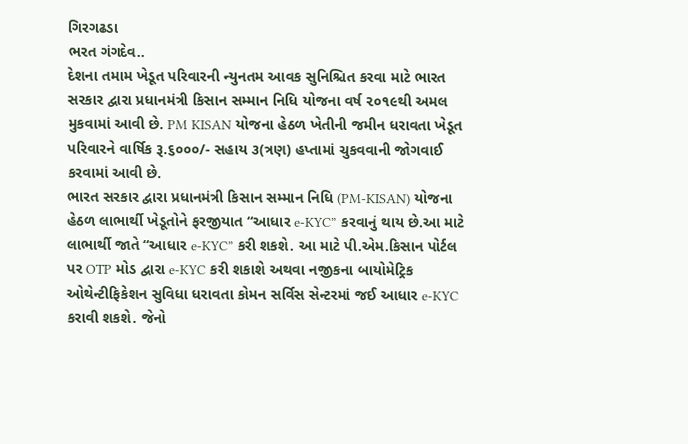ગિરગઢડા
ભરત ગંગદેવ..
દેશના તમામ ખેડૂત પરિવારની ન્યુનતમ આવક સુનિશ્ચિત કરવા માટે ભારત સરકાર દ્વારા પ્રધાનમંત્રી કિસાન સમ્માન નિધિ યોજના વર્ષ ૨૦૧૯થી અમલ મુકવામાં આવી છે. PM KISAN યોજના હેઠળ ખેતીની જમીન ધરાવતા ખેડૂત પરિવારને વાર્ષિક રૂ.૬૦૦૦/- સહાય ૩(ત્રણ) હપ્તામાં ચુકવવાની જોગવાઈ કરવામાં આવી છે.
ભારત સરકાર દ્વારા પ્રધાનમંત્રી કિસાન સમ્માન નિધિ (PM-KISAN) યોજના હેઠળ લાભાર્થી ખેડૂતોને ફરજીયાત “આધાર e-KYC” કરવાનું થાય છે.આ માટે લાભાર્થી જાતે “આધાર e-KYC” કરી શકશે. આ માટે પી.એમ.કિસાન પોર્ટલ પર OTP મોડ દ્વારા e-KYC કરી શકાશે અથવા નજીકના બાયોમેટ્રિક ઓથેન્ટીફિકેશન સુવિધા ધરાવતા કોમન સર્વિસ સેન્ટરમાં જઈ આધાર e-KYC કરાવી શકશે. જેનો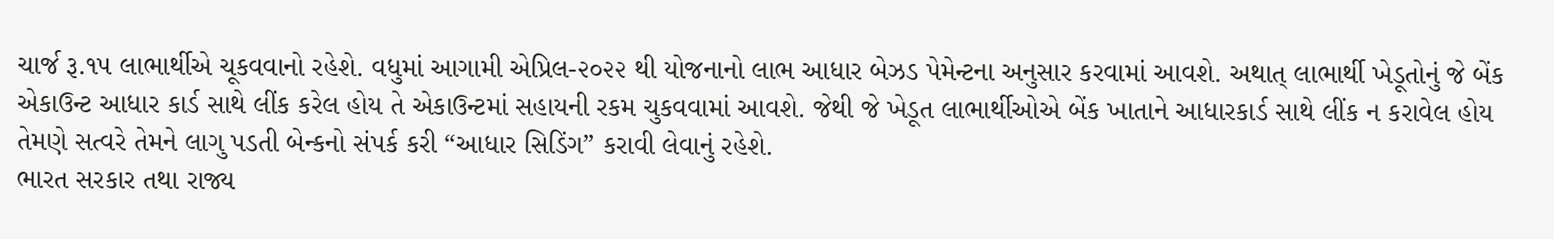ચાર્જ રૂ.૧૫ લાભાર્થીએ ચૂકવવાનો રહેશે. વધુમાં આગામી એપ્રિલ-૨૦૨૨ થી યોજનાનો લાભ આધાર બેઝડ પેમેન્ટના અનુસાર કરવામાં આવશે. અથાત્ લાભાર્થી ખેડૂતોનું જે બેંક એકાઉન્ટ આધાર કાર્ડ સાથે લીંક કરેલ હોય તે એકાઉન્ટમાં સહાયની રકમ ચુકવવામાં આવશે. જેથી જે ખેડૂત લાભાર્થીઓએ બેંક ખાતાને આધારકાર્ડ સાથે લીંક ન કરાવેલ હોય તેમણે સત્વરે તેમને લાગુ પડતી બેન્કનો સંપર્ક કરી “આધાર સિડિંગ” કરાવી લેવાનું રહેશે.
ભારત સરકાર તથા રાજ્ય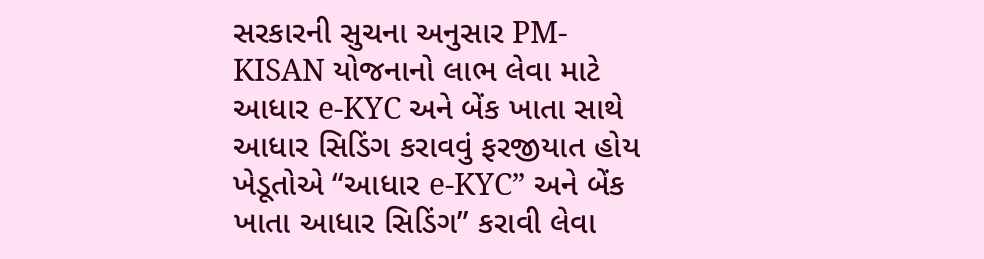સરકારની સુચના અનુસાર PM-KISAN યોજનાનો લાભ લેવા માટે આધાર e-KYC અને બેંક ખાતા સાથે આધાર સિડિંગ કરાવવું ફરજીયાત હોય ખેડૂતોએ “આધાર e-KYC” અને બેંક ખાતા આધાર સિડિંગ” કરાવી લેવા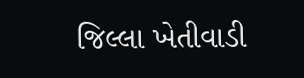જિલ્લા ખેતીવાડી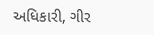અધિકારી, ગીર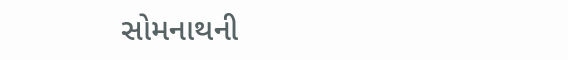સોમનાથની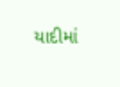યાદીમાં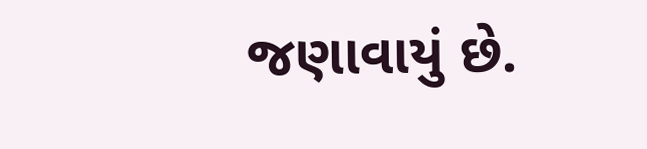જણાવાયું છે.